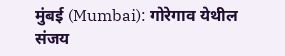मुंबई (Mumbai): गोरेगाव येथील संजय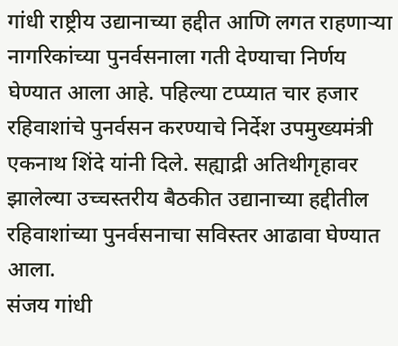गांधी राष्ट्रीय उद्यानाच्या हद्दीत आणि लगत राहणाऱ्या नागरिकांच्या पुनर्वसनाला गती देण्याचा निर्णय घेण्यात आला आहे. पहिल्या टप्प्यात चार हजार रहिवाशांचे पुनर्वसन करण्याचे निर्देश उपमुख्यमंत्री एकनाथ शिंदे यांनी दिले. सह्याद्री अतिथीगृहावर झालेल्या उच्चस्तरीय बैठकीत उद्यानाच्या हद्दीतील रहिवाशांच्या पुनर्वसनाचा सविस्तर आढावा घेण्यात आला.
संजय गांधी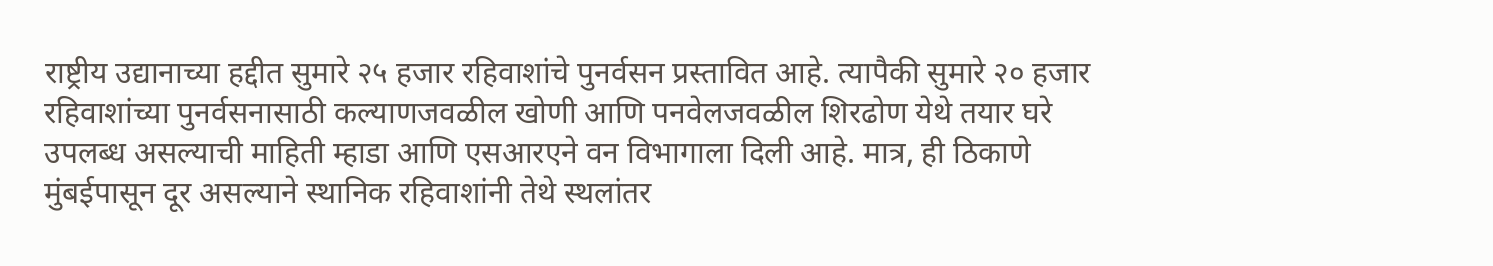राष्ट्रीय उद्यानाच्या हद्दीत सुमारे २५ हजार रहिवाशांचे पुनर्वसन प्रस्तावित आहे. त्यापैकी सुमारे २० हजार रहिवाशांच्या पुनर्वसनासाठी कल्याणजवळील खोणी आणि पनवेलजवळील शिरढोण येथे तयार घरे उपलब्ध असल्याची माहिती म्हाडा आणि एसआरएने वन विभागाला दिली आहे. मात्र, ही ठिकाणे मुंबईपासून दूर असल्याने स्थानिक रहिवाशांनी तेथे स्थलांतर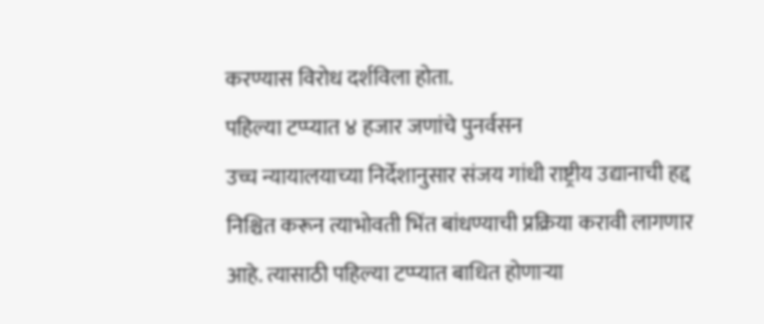करण्यास विरोध दर्शविला होता.
पहिल्या टप्प्यात ४ हजार जणांचे पुनर्वसन
उच्च न्यायालयाच्या निर्देशानुसार संजय गांधी राष्ट्रीय उद्यानाची हद्द निश्चित करून त्याभोवती भिंत बांधण्याची प्रक्रिया करावी लागणार आहे. त्यासाठी पहिल्या टप्प्यात बाधित होणाऱ्या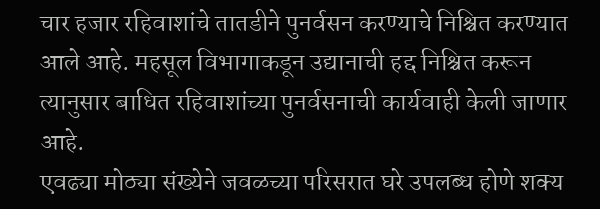चार हजार रहिवाशांचे तातडीने पुनर्वसन करण्याचे निश्चित करण्यात आले आहे. महसूल विभागाकडून उद्यानाची हद्द निश्चित करून त्यानुसार बाधित रहिवाशांच्या पुनर्वसनाची कार्यवाही केली जाणार आहे.
एवढ्या मोठ्या संख्येने जवळच्या परिसरात घरे उपलब्ध होणे शक्य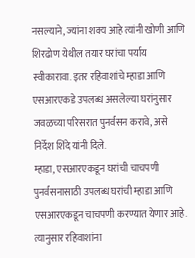नसल्याने, ज्यांना शक्य आहे त्यांनी खोणी आणि शिरढोण येथील तयार घरांचा पर्याय स्वीकारावा. इतर रहिवाशांचे म्हाडा आणि एसआरएकडे उपलब्ध असलेल्या घरांनुसार जवळच्या परिसरात पुनर्वसन करावे, असे निर्देश शिंदे यांनी दिले.
म्हाडा, एसआरएकडून घरांची चाचपणी
पुनर्वसनासाठी उपलब्ध घरांची म्हाडा आणि एसआरएकडून चाचपणी करण्यात येणार आहे. त्यानुसार रहिवाशांना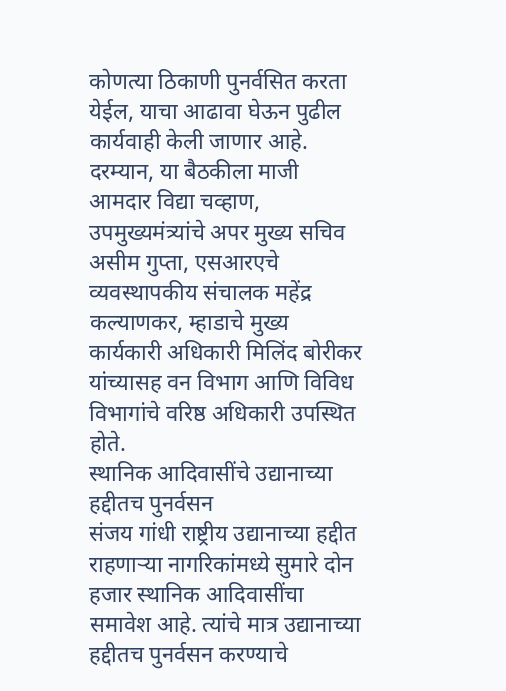कोणत्या ठिकाणी पुनर्वसित करता येईल, याचा आढावा घेऊन पुढील कार्यवाही केली जाणार आहे.
दरम्यान, या बैठकीला माजी आमदार विद्या चव्हाण, उपमुख्यमंत्र्यांचे अपर मुख्य सचिव असीम गुप्ता, एसआरएचे व्यवस्थापकीय संचालक महेंद्र कल्याणकर, म्हाडाचे मुख्य कार्यकारी अधिकारी मिलिंद बोरीकर यांच्यासह वन विभाग आणि विविध विभागांचे वरिष्ठ अधिकारी उपस्थित होते.
स्थानिक आदिवासींचे उद्यानाच्या हद्दीतच पुनर्वसन
संजय गांधी राष्ट्रीय उद्यानाच्या हद्दीत राहणाऱ्या नागरिकांमध्ये सुमारे दोन हजार स्थानिक आदिवासींचा समावेश आहे. त्यांचे मात्र उद्यानाच्या हद्दीतच पुनर्वसन करण्याचे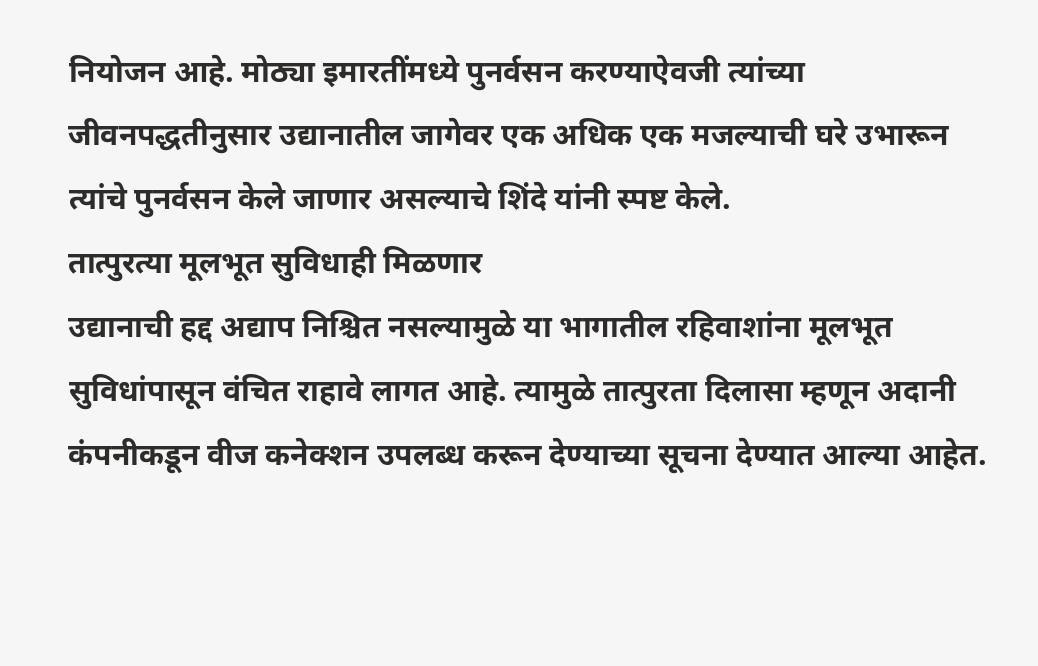नियोजन आहे. मोठ्या इमारतींमध्ये पुनर्वसन करण्याऐवजी त्यांच्या जीवनपद्धतीनुसार उद्यानातील जागेवर एक अधिक एक मजल्याची घरे उभारून त्यांचे पुनर्वसन केले जाणार असल्याचे शिंदे यांनी स्पष्ट केले.
तात्पुरत्या मूलभूत सुविधाही मिळणार
उद्यानाची हद्द अद्याप निश्चित नसल्यामुळे या भागातील रहिवाशांना मूलभूत सुविधांपासून वंचित राहावे लागत आहे. त्यामुळे तात्पुरता दिलासा म्हणून अदानी कंपनीकडून वीज कनेक्शन उपलब्ध करून देण्याच्या सूचना देण्यात आल्या आहेत.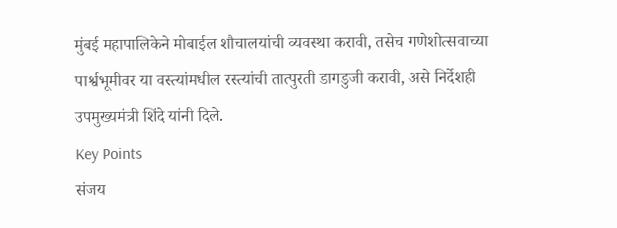मुंबई महापालिकेने मोबाईल शौचालयांची व्यवस्था करावी, तसेच गणेशोत्सवाच्या पार्श्वभूमीवर या वस्त्यांमधील रस्त्यांची तात्पुरती डागडुजी करावी, असे निर्देशही उपमुख्यमंत्री शिंदे यांनी दिले.
Key Points
संजय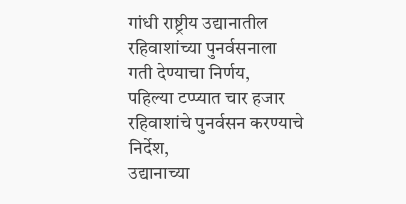गांधी राष्ट्रीय उद्यानातील रहिवाशांच्या पुनर्वसनाला गती देण्याचा निर्णय,
पहिल्या टप्प्यात चार हजार रहिवाशांचे पुनर्वसन करण्याचे निर्देश,
उद्यानाच्या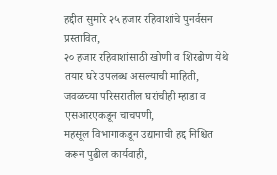हद्दीत सुमारे २५ हजार रहिवाशांचे पुनर्वसन प्रस्तावित,
२० हजार रहिवाशांसाठी खोणी व शिरढोण येथे तयार घरे उपलब्ध असल्याची माहिती,
जवळच्या परिसरातील घरांचीही म्हाडा व एसआरएकडून चाचपणी,
महसूल विभागाकडून उद्यानाची हद्द निश्चित करून पुढील कार्यवाही,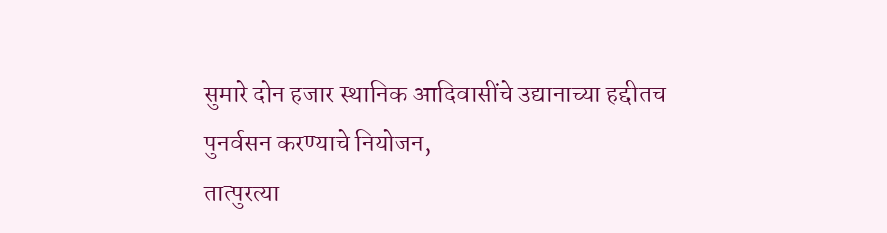सुमारे दोन हजार स्थानिक आदिवासींचे उद्यानाच्या हद्दीतच पुनर्वसन करण्याचे नियोजन,
तात्पुरत्या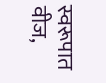स्वरूपात वीज,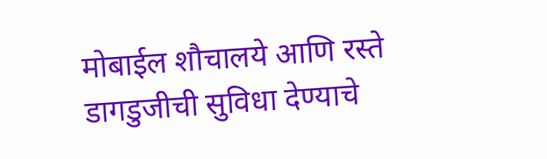मोबाईल शौचालये आणि रस्ते डागडुजीची सुविधा देण्याचे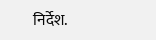निर्देश.